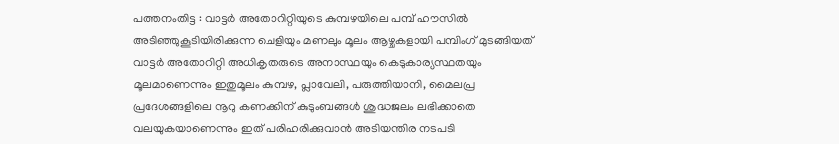പത്തനംതിട്ട : വാട്ടർ അതോറിറ്റിയുടെ കുമ്പഴയിലെ പമ്പ് ഹൗസിൽ അടിഞ്ഞുകൂടിയിരിക്കുന്ന ചെളിയും മണലും മൂലം ആഴ്ചകളായി പമ്പിംഗ് മുടങ്ങിയത് വാട്ടർ അതോറിറ്റി അധികൃതരുടെ അനാസ്ഥയും കെടുകാര്യസ്ഥതയും മൂലമാണെന്നും ഇതുമൂലം കുമ്പഴ, പ്ലാവേലി, പരുത്തിയാനി, മൈലപ്ര പ്രദേശങ്ങളിലെ നൂറു കണക്കിന് കുടുംബങ്ങൾ ശുദ്ധജലം ലഭിക്കാതെ വലയുകയാണെന്നും ഇത് പരിഹരിക്കുവാൻ അടിയന്തിര നടപടി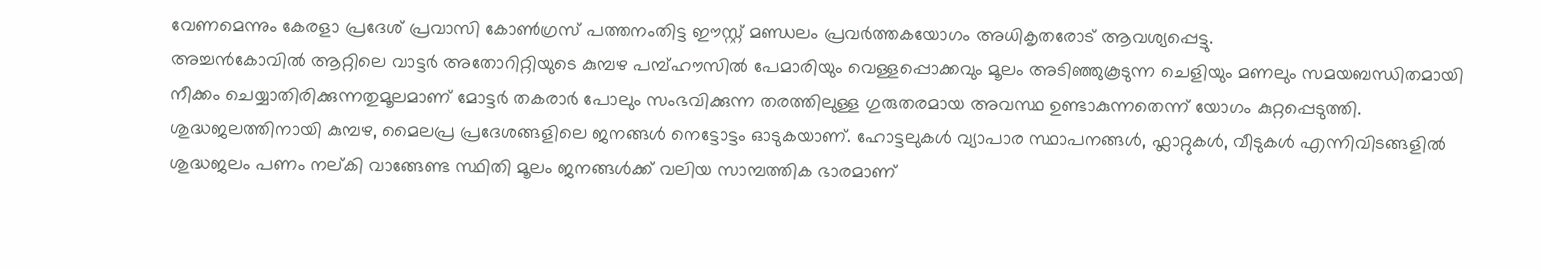വേണമെന്നും കേരളാ പ്രദേശ് പ്രവാസി കോൺഗ്രസ് പത്തനംതിട്ട ഈസ്റ്റ് മണ്ഡലം പ്രവർത്തകയോഗം അധികൃതരോട് ആവശ്യപ്പെട്ടു.
അച്ചൻകോവിൽ ആറ്റിലെ വാട്ടർ അതോറിറ്റിയുടെ കുമ്പഴ പമ്പ്ഹൗസിൽ പേമാരിയും വെള്ളപ്പൊക്കവും മൂലം അടിഞ്ഞുകൂടുന്ന ചെളിയും മണലും സമയബന്ധിതമായി നീക്കം ചെയ്യാതിരിക്കുന്നതുമൂലമാണ് മോട്ടർ തകരാർ പോലും സംഭവിക്കുന്ന തരത്തിലുള്ള ഗുരുതരമായ അവസ്ഥ ഉണ്ടാകുന്നതെന്ന് യോഗം കുറ്റപ്പെടുത്തി. ശുദ്ധജലത്തിനായി കുമ്പഴ, മൈലപ്ര പ്രദേശങ്ങളിലെ ജനങ്ങൾ നെട്ടോട്ടം ഓടുകയാണ്. ഹോട്ടലുകൾ വ്യാപാര സ്ഥാപനങ്ങൾ, ഫ്ലാറ്റുകൾ, വീടുകൾ എന്നിവിടങ്ങളിൽ ശുദ്ധജലം പണം നല്കി വാങ്ങേണ്ട സ്ഥിതി മൂലം ജനങ്ങൾക്ക് വലിയ സാമ്പത്തിക ഭാരമാണ്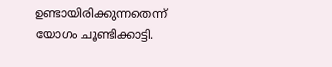ഉണ്ടായിരിക്കുന്നതെന്ന് യോഗം ചൂണ്ടിക്കാട്ടി.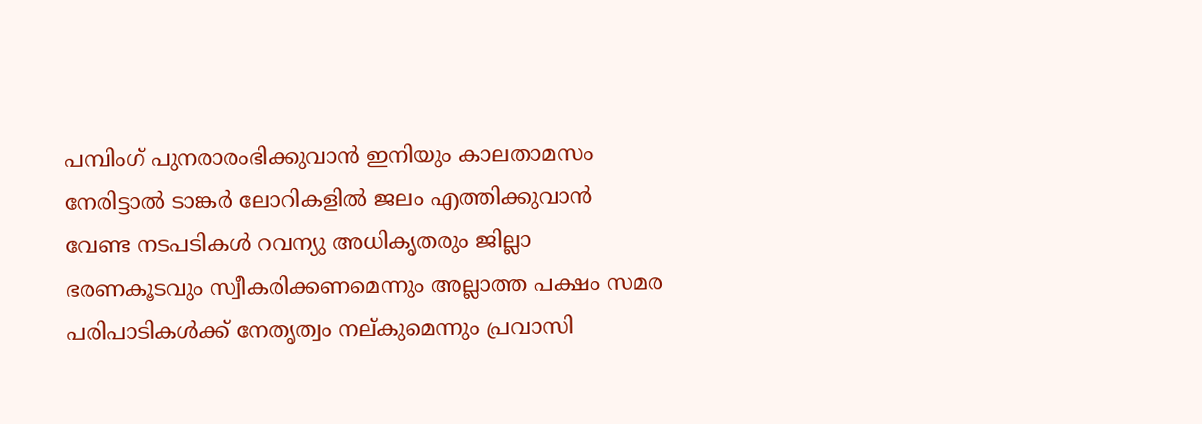പമ്പിംഗ് പുനരാരംഭിക്കുവാൻ ഇനിയും കാലതാമസം നേരിട്ടാൽ ടാങ്കർ ലോറികളിൽ ജലം എത്തിക്കുവാൻ വേണ്ട നടപടികൾ റവന്യു അധികൃതരും ജില്ലാ ഭരണകൂടവും സ്വീകരിക്കണമെന്നും അല്ലാത്ത പക്ഷം സമര പരിപാടികൾക്ക് നേതൃത്വം നല്കുമെന്നും പ്രവാസി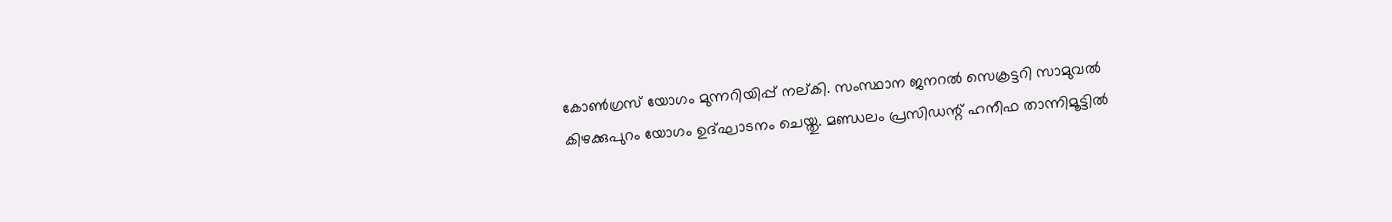കോൺഗ്രസ് യോഗം മുന്നറിയിപ്പ് നല്കി. സംസ്ഥാന ജനറൽ സെക്രട്ടറി സാമുവൽ കിഴക്കുപുറം യോഗം ഉദ്ഘാടനം ചെയ്തു. മണ്ഡലം പ്രസിഡന്റ് ഹനീഫ താന്നിമൂട്ടിൽ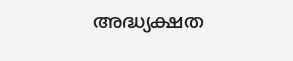അദ്ധ്യക്ഷത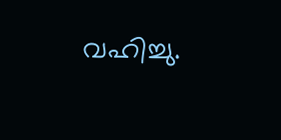വഹിച്ചു.